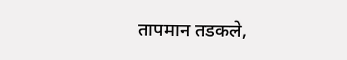तापमान तडकले,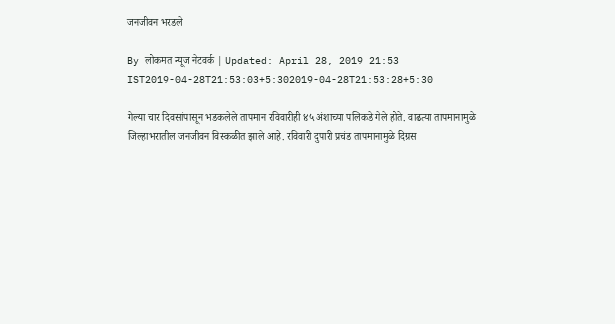जनजीवन भरडले

By लोकमत न्यूज नेटवर्क | Updated: April 28, 2019 21:53 IST2019-04-28T21:53:03+5:302019-04-28T21:53:28+5:30

गेल्या चार दिवसांपासून भडकलेले तापमान रविवारीही ४५ अंशाच्या पलिकडे गेले होते. वाढत्या तापमानामुळे जिल्हाभरातील जनजीवन विस्कळीत झाले आहे. रविवारी दुपारी प्रचंड तापमानामुळे दिग्रस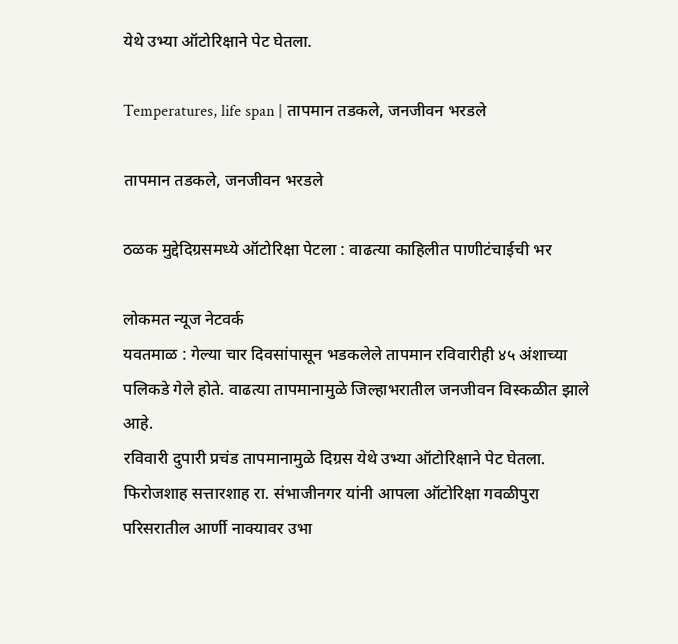येथे उभ्या ऑटोरिक्षाने पेट घेतला.

Temperatures, life span | तापमान तडकले, जनजीवन भरडले

तापमान तडकले, जनजीवन भरडले

ठळक मुद्देदिग्रसमध्ये ऑटोरिक्षा पेटला : वाढत्या काहिलीत पाणीटंचाईची भर

लोकमत न्यूज नेटवर्क
यवतमाळ : गेल्या चार दिवसांपासून भडकलेले तापमान रविवारीही ४५ अंशाच्या पलिकडे गेले होते. वाढत्या तापमानामुळे जिल्हाभरातील जनजीवन विस्कळीत झाले आहे.
रविवारी दुपारी प्रचंड तापमानामुळे दिग्रस येथे उभ्या ऑटोरिक्षाने पेट घेतला. फिरोजशाह सत्तारशाह रा. संभाजीनगर यांनी आपला ऑटोरिक्षा गवळीपुरा परिसरातील आर्णी नाक्यावर उभा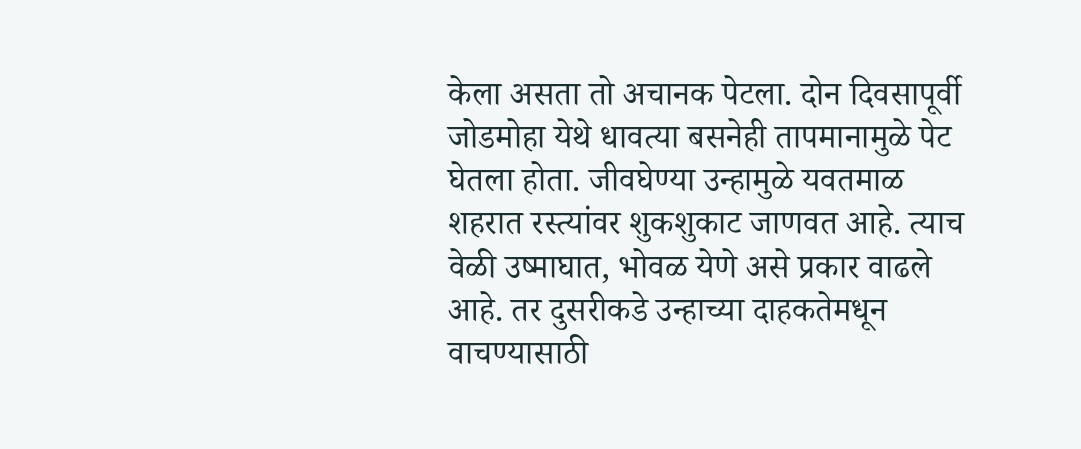केला असता तो अचानक पेटला. दोन दिवसापूर्वी जोडमोहा येथे धावत्या बसनेही तापमानामुळे पेट घेतला होता. जीवघेण्या उन्हामुळे यवतमाळ शहरात रस्त्यांवर शुकशुकाट जाणवत आहे. त्याच वेळी उष्माघात, भोवळ येणे असे प्रकार वाढले आहे. तर दुसरीकडे उन्हाच्या दाहकतेमधून वाचण्यासाठी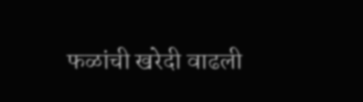फळांची खरेदी वाढली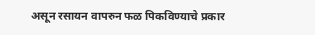असून रसायन वापरुन फळ पिकविण्याचे प्रकार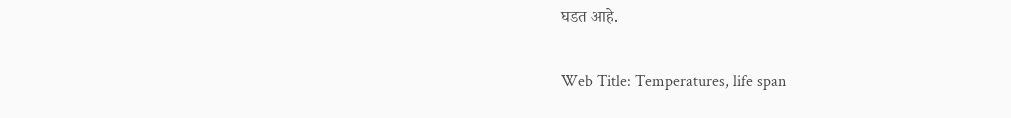घडत आहे.

Web Title: Temperatures, life span